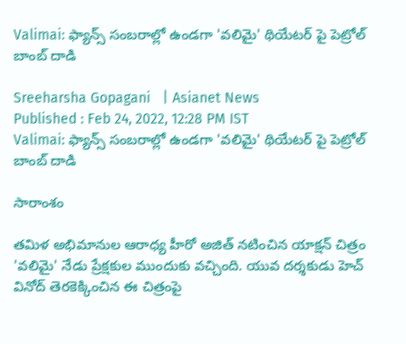Valimai: ఫ్యాన్స్ సంబరాల్లో ఉండగా 'వలిమై' థియేటర్ పై పెట్రోల్ బాంబ్ దాడి

Sreeharsha Gopagani   | Asianet News
Published : Feb 24, 2022, 12:28 PM IST
Valimai: ఫ్యాన్స్ సంబరాల్లో ఉండగా 'వలిమై' థియేటర్ పై పెట్రోల్ బాంబ్ దాడి

సారాంశం

తమిళ అభిమానుల ఆరాధ్య హీరో అజిత్ నటించిన యాక్షన్ చిత్రం 'వలిమై' నేడు ప్రేక్షకుల ముందుకు వచ్చింది. యువ దర్శకుడు హెచ్ వినోద్ తెరకెక్కించిన ఈ చిత్రంపై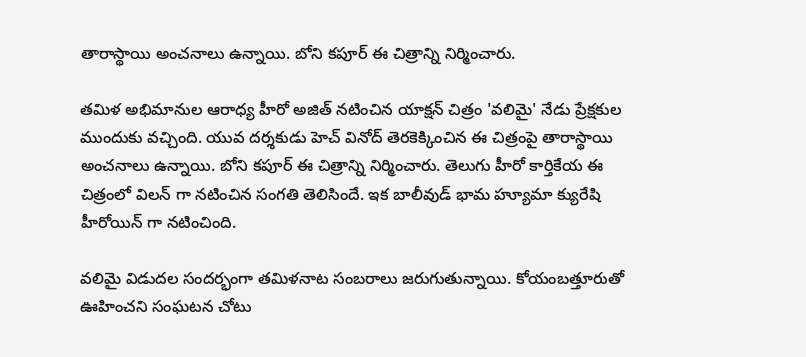తారాస్థాయి అంచనాలు ఉన్నాయి. బోని కపూర్ ఈ చిత్రాన్ని నిర్మించారు.

తమిళ అభిమానుల ఆరాధ్య హీరో అజిత్ నటించిన యాక్షన్ చిత్రం 'వలిమై' నేడు ప్రేక్షకుల ముందుకు వచ్చింది. యువ దర్శకుడు హెచ్ వినోద్ తెరకెక్కించిన ఈ చిత్రంపై తారాస్థాయి అంచనాలు ఉన్నాయి. బోని కపూర్ ఈ చిత్రాన్ని నిర్మించారు. తెలుగు హీరో కార్తికేయ ఈ చిత్రంలో విలన్ గా నటించిన సంగతి తెలిసిందే. ఇక బాలీవుడ్ భామ హ్యూమా క్యురేషి హీరోయిన్ గా నటించింది.

వలిమై విడుదల సందర్భంగా తమిళనాట సంబరాలు జరుగుతున్నాయి. కోయంబత్తూరుతో ఊహించని సంఘటన చోటు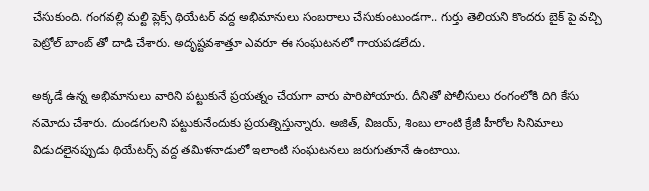చేసుకుంది. గంగవల్లి మల్టి ప్లెక్స్ థియేటర్ వద్ద అభిమానులు సంబరాలు చేసుకుంటుండగా.. గుర్తు తెలియని కొందరు బైక్ పై వచ్చి పెట్రోల్ బాంబ్ తో దాడి చేశారు. అదృష్టవశాత్తూ ఎవరూ ఈ సంఘటనలో గాయపడలేదు.

అక్కడే ఉన్న అభిమానులు వారిని పట్టుకునే ప్రయత్నం చేయగా వారు పారిపోయారు. దీనితో పోలీసులు రంగంలోకి దిగి కేసు నమోదు చేశారు. దుండగులని పట్టుకునేందుకు ప్రయత్నిస్తున్నారు. అజిత్, విజయ్, శింబు లాంటి క్రేజీ హీరోల సినిమాలు విడుదలైనప్పుడు థియేటర్స్ వద్ద తమిళనాడులో ఇలాంటి సంఘటనలు జరుగుతూనే ఉంటాయి.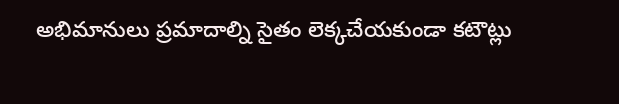అభిమానులు ప్రమాదాల్ని సైతం లెక్కచేయకుండా కటౌట్లు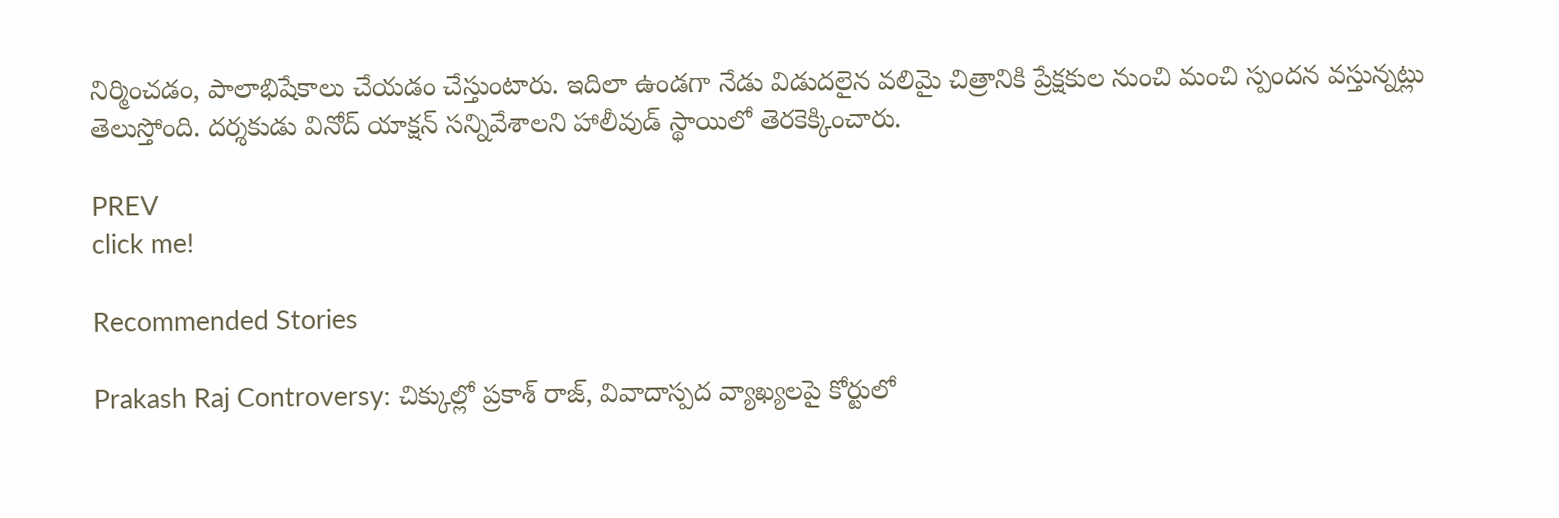నిర్మించడం, పాలాభిషేకాలు చేయడం చేస్తుంటారు. ఇదిలా ఉండగా నేడు విడుదలైన వలిమై చిత్రానికి ప్రేక్షకుల నుంచి మంచి స్పందన వస్తున్నట్లు తెలుస్తోంది. దర్శకుడు వినోద్ యాక్షన్ సన్నివేశాలని హాలీవుడ్ స్థాయిలో తెరకెక్కించారు.

PREV
click me!

Recommended Stories

Prakash Raj Controversy: చిక్కుల్లో ప్రకాశ్ రాజ్, వివాదాస్పద వ్యాఖ్యలపై కోర్టులో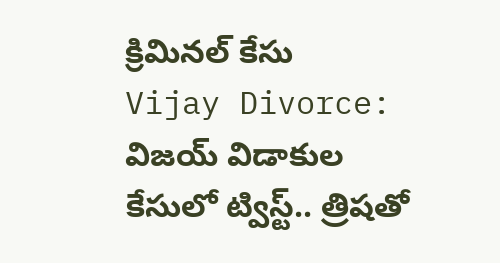క్రిమినల్ కేసు
Vijay Divorce: విజయ్ విడాకుల కేసులో ట్విస్ట్.. త్రిషతో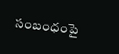సంబంధంపై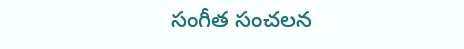సంగీత సంచలన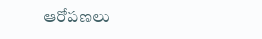ఆరోపణలు